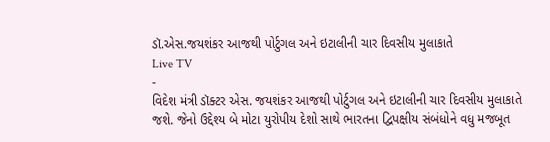ડૉ.એસ.જયશંકર આજથી પોર્ટુગલ અને ઇટાલીની ચાર દિવસીય મુલાકાતે
Live TV
-
વિદેશ મંત્રી ડૉક્ટર એસ. જયશંકર આજથી પોર્ટુગલ અને ઇટાલીની ચાર દિવસીય મુલાકાતે જશે. જેનો ઉદ્દેશ્ય બે મોટા યુરોપીય દેશો સાથે ભારતના દ્વિપક્ષીય સંબંધોને વધુ મજબૂત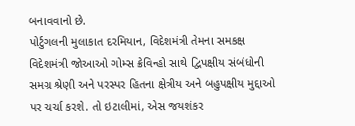બનાવવાનો છે.
પોર્ટુગલની મુલાકાત દરમિયાન, વિદેશમંત્રી તેમના સમકક્ષ વિદેશમંત્રી જોઆઓ ગોમ્સ ક્રેવિન્હો સાથે દ્વિપક્ષીય સંબંધોની સમગ્ર શ્રેણી અને પરસ્પર હિતના ક્ષેત્રીય અને બહુપક્ષીય મુદ્દાઓ પર ચર્ચા કરશે. તો ઇટાલીમાં, એસ જયશંકર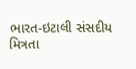ભારત-ઇટાલી સંસદીય મિત્રતા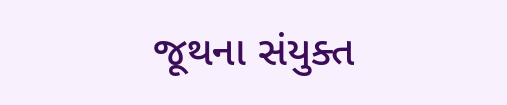જૂથના સંયુક્ત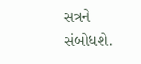સત્રને સંબોધશે.